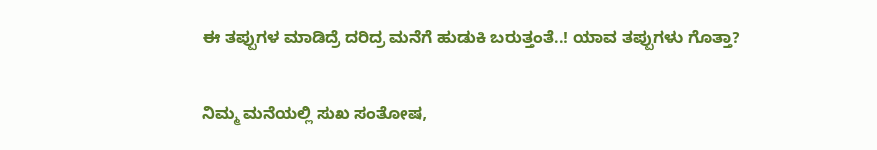ಈ ತಪ್ಪುಗಳ ಮಾಡಿದ್ರೆ ದರಿದ್ರ ಮನೆಗೆ ಹುಡುಕಿ ಬರುತ್ತಂತೆ..! ಯಾವ ತಪ್ಪುಗಳು ಗೊತ್ತಾ?

ನಿಮ್ಮ ಮನೆಯಲ್ಲಿ ಸುಖ ಸಂತೋಷ,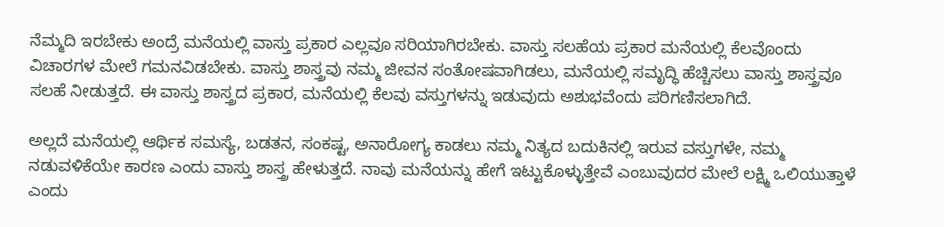ನೆಮ್ಮದಿ ಇರಬೇಕು ಅಂದ್ರೆ ಮನೆಯಲ್ಲಿ ವಾಸ್ತು ಪ್ರಕಾರ ಎಲ್ಲವೂ ಸರಿಯಾಗಿರಬೇಕು. ವಾಸ್ತು ಸಲಹೆಯ ಪ್ರಕಾರ ಮನೆಯಲ್ಲಿ ಕೆಲವೊಂದು ವಿಚಾರಗಳ ಮೇಲೆ ಗಮನವಿಡಬೇಕು. ವಾಸ್ತು ಶಾಸ್ತ್ರವು ನಮ್ಮ ಜೀವನ ಸಂತೋಷವಾಗಿಡಲು, ಮನೆಯಲ್ಲಿ ಸಮೃದ್ಧಿ ಹೆಚ್ಚಿಸಲು ವಾಸ್ತು ಶಾಸ್ತ್ರವೂ ಸಲಹೆ ನೀಡುತ್ತದೆ. ಈ ವಾಸ್ತು ಶಾಸ್ತ್ರದ ಪ್ರಕಾರ, ಮನೆಯಲ್ಲಿ ಕೆಲವು ವಸ್ತುಗಳನ್ನು ಇಡುವುದು ಅಶುಭವೆಂದು ಪರಿಗಣಿಸಲಾಗಿದೆ.

ಅಲ್ಲದೆ ಮನೆಯಲ್ಲಿ ಆರ್ಥಿಕ ಸಮಸ್ಯೆ, ಬಡತನ, ಸಂಕಷ್ಟ, ಅನಾರೋಗ್ಯ ಕಾಡಲು ನಮ್ಮ ನಿತ್ಯದ ಬದುಕಿನಲ್ಲಿ ಇರುವ ವಸ್ತುಗಳೇ, ನಮ್ಮ ನಡುವಳಿಕೆಯೇ ಕಾರಣ ಎಂದು ವಾಸ್ತು ಶಾಸ್ತ್ರ ಹೇಳುತ್ತದೆ. ನಾವು ಮನೆಯನ್ನು ಹೇಗೆ ಇಟ್ಟುಕೊಳ್ಳುತ್ತೇವೆ ಎಂಬುವುದರ ಮೇಲೆ ಲಕ್ಷ್ಮಿ ಒಲಿಯುತ್ತಾಳೆ ಎಂದು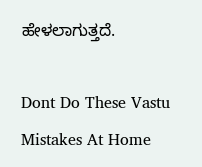ಹೇಳಲಾಗುತ್ತದೆ.

Dont Do These Vastu Mistakes At Home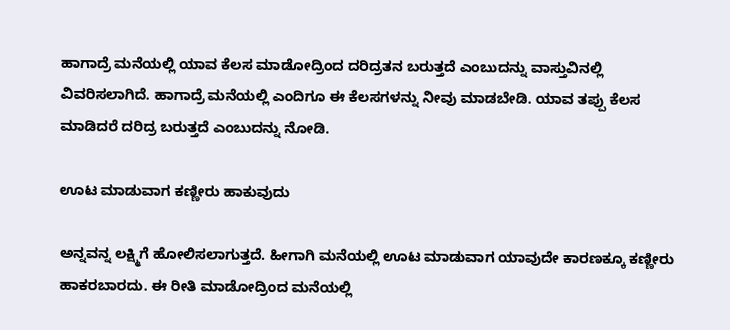ಹಾಗಾದ್ರೆ ಮನೆಯಲ್ಲಿ ಯಾವ ಕೆಲಸ ಮಾಡೋದ್ರಿಂದ ದರಿದ್ರತನ ಬರುತ್ತದೆ ಎಂಬುದನ್ನು ವಾಸ್ತುವಿನಲ್ಲಿ ವಿವರಿಸಲಾಗಿದೆ. ಹಾಗಾದ್ರೆ ಮನೆಯಲ್ಲಿ ಎಂದಿಗೂ ಈ ಕೆಲಸಗಳನ್ನು ನೀವು ಮಾಡಬೇಡಿ. ಯಾವ ತಪ್ಪು ಕೆಲಸ ಮಾಡಿದರೆ ದರಿದ್ರ ಬರುತ್ತದೆ ಎಂಬುದನ್ನು ನೋಡಿ.

ಊಟ ಮಾಡುವಾಗ ಕಣ್ಣೀರು ಹಾಕುವುದು

ಅನ್ನವನ್ನ ಲಕ್ಷ್ಮಿಗೆ ಹೋಲಿಸಲಾಗುತ್ತದೆ. ಹೀಗಾಗಿ ಮನೆಯಲ್ಲಿ ಊಟ ಮಾಡುವಾಗ ಯಾವುದೇ ಕಾರಣಕ್ಕೂ ಕಣ್ಣೀರು ಹಾಕರಬಾರದು. ಈ ರೀತಿ ಮಾಡೋದ್ರಿಂದ ಮನೆಯಲ್ಲಿ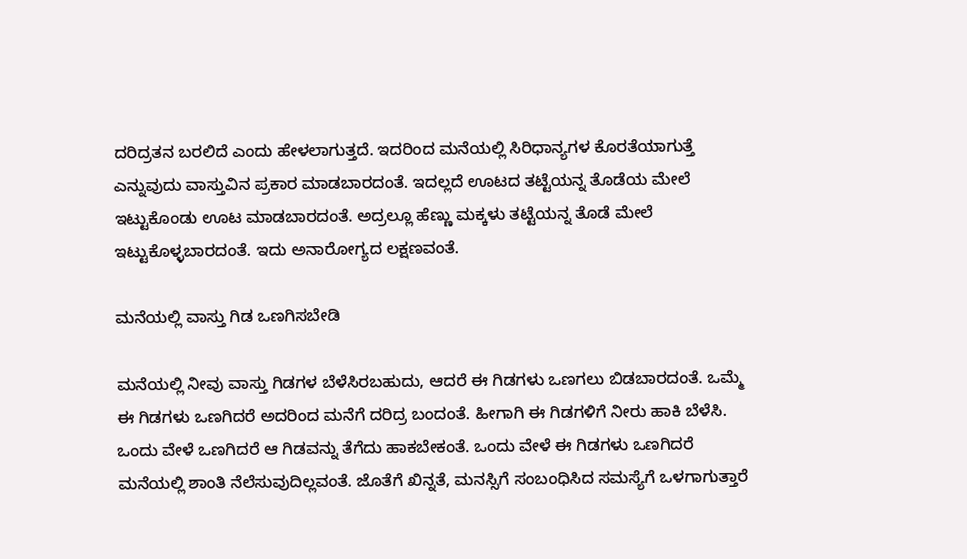ದರಿದ್ರತನ ಬರಲಿದೆ ಎಂದು ಹೇಳಲಾಗುತ್ತದೆ. ಇದರಿಂದ ಮನೆಯಲ್ಲಿ ಸಿರಿಧಾನ್ಯಗಳ ಕೊರತೆಯಾಗುತ್ತೆ ಎನ್ನುವುದು ವಾಸ್ತುವಿನ ಪ್ರಕಾರ ಮಾಡಬಾರದಂತೆ. ಇದಲ್ಲದೆ ಊಟದ ತಟ್ಟೆಯನ್ನ ತೊಡೆಯ ಮೇಲೆ ಇಟ್ಟುಕೊಂಡು ಊಟ ಮಾಡಬಾರದಂತೆ. ಅದ್ರಲ್ಲೂ ಹೆಣ್ಣು ಮಕ್ಕಳು ತಟ್ಟೆಯನ್ನ ತೊಡೆ ಮೇಲೆ ಇಟ್ಟುಕೊಳ್ಳಬಾರದಂತೆ. ಇದು ಅನಾರೋಗ್ಯದ ಲಕ್ಷಣವಂತೆ.

ಮನೆಯಲ್ಲಿ ವಾಸ್ತು ಗಿಡ ಒಣಗಿಸಬೇಡಿ

ಮನೆಯಲ್ಲಿ ನೀವು ವಾಸ್ತು ಗಿಡಗಳ ಬೆಳೆಸಿರಬಹುದು, ಆದರೆ ಈ ಗಿಡಗಳು ಒಣಗಲು ಬಿಡಬಾರದಂತೆ. ಒಮ್ಮೆ ಈ ಗಿಡಗಳು ಒಣಗಿದರೆ ಅದರಿಂದ ಮನೆಗೆ ದರಿದ್ರ ಬಂದಂತೆ. ಹೀಗಾಗಿ ಈ ಗಿಡಗಳಿಗೆ ನೀರು ಹಾಕಿ ಬೆಳೆಸಿ. ಒಂದು ವೇಳೆ ಒಣಗಿದರೆ ಆ ಗಿಡವನ್ನು ತೆಗೆದು ಹಾಕಬೇಕಂತೆ. ಒಂದು ವೇಳೆ ಈ ಗಿಡಗಳು ಒಣಗಿದರೆ ಮನೆಯಲ್ಲಿ ಶಾಂತಿ ನೆಲೆಸುವುದಿಲ್ಲವಂತೆ. ಜೊತೆಗೆ ಖಿನ್ನತೆ, ಮನಸ್ಸಿಗೆ ಸಂಬಂಧಿಸಿದ ಸಮಸ್ಯೆಗೆ ಒಳಗಾಗುತ್ತಾರೆ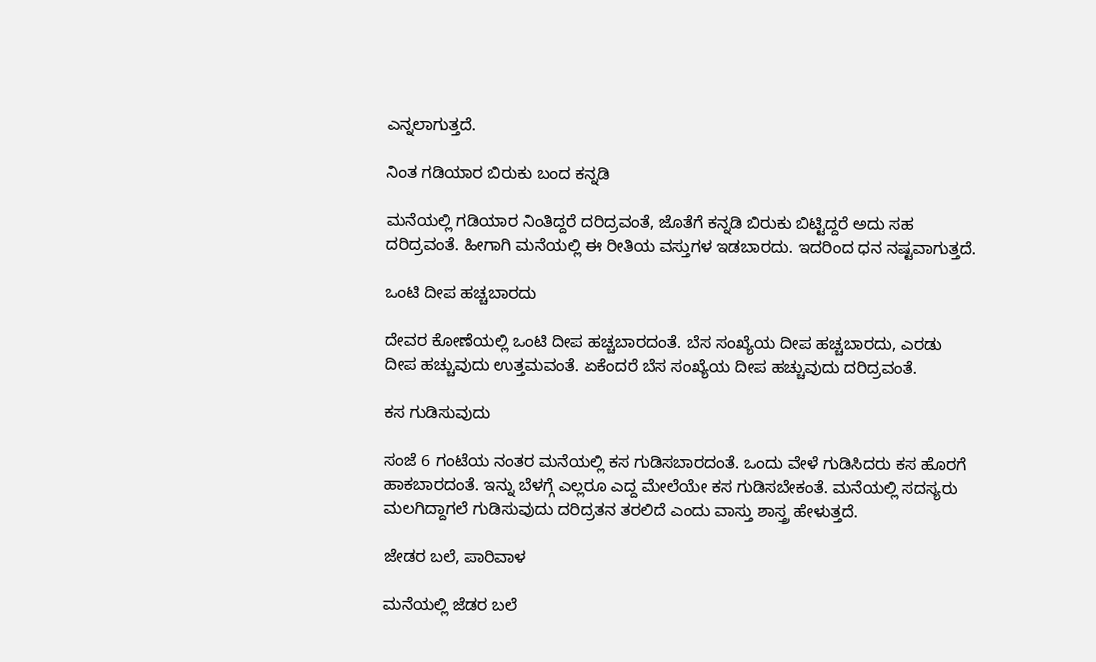ಎನ್ನಲಾಗುತ್ತದೆ.

ನಿಂತ ಗಡಿಯಾರ ಬಿರುಕು ಬಂದ ಕನ್ನಡಿ

ಮನೆಯಲ್ಲಿ ಗಡಿಯಾರ ನಿಂತಿದ್ದರೆ ದರಿದ್ರವಂತೆ, ಜೊತೆಗೆ ಕನ್ನಡಿ ಬಿರುಕು ಬಿಟ್ಟಿದ್ದರೆ ಅದು ಸಹ ದರಿದ್ರವಂತೆ. ಹೀಗಾಗಿ ಮನೆಯಲ್ಲಿ ಈ ರೀತಿಯ ವಸ್ತುಗಳ ಇಡಬಾರದು. ಇದರಿಂದ ಧನ ನಷ್ಟವಾಗುತ್ತದೆ.

ಒಂಟಿ ದೀಪ ಹಚ್ಚಬಾರದು

ದೇವರ ಕೋಣೆಯಲ್ಲಿ ಒಂಟಿ ದೀಪ ಹಚ್ಚಬಾರದಂತೆ. ಬೆಸ ಸಂಖ್ಯೆಯ ದೀಪ ಹಚ್ಚಬಾರದು, ಎರಡು ದೀಪ ಹಚ್ಚುವುದು ಉತ್ತಮವಂತೆ. ಏಕೆಂದರೆ ಬೆಸ ಸಂಖ್ಯೆಯ ದೀಪ ಹಚ್ಚುವುದು ದರಿದ್ರವಂತೆ.

ಕಸ ಗುಡಿಸುವುದು

ಸಂಜೆ 6 ಗಂಟೆಯ ನಂತರ ಮನೆಯಲ್ಲಿ ಕಸ ಗುಡಿಸಬಾರದಂತೆ. ಒಂದು ವೇಳೆ ಗುಡಿಸಿದರು ಕಸ ಹೊರಗೆ ಹಾಕಬಾರದಂತೆ. ಇನ್ನು ಬೆಳಗ್ಗೆ ಎಲ್ಲರೂ ಎದ್ದ ಮೇಲೆಯೇ ಕಸ ಗುಡಿಸಬೇಕಂತೆ. ಮನೆಯಲ್ಲಿ ಸದಸ್ಯರು ಮಲಗಿದ್ದಾಗಲೆ ಗುಡಿಸುವುದು ದರಿದ್ರತನ ತರಲಿದೆ ಎಂದು ವಾಸ್ತು ಶಾಸ್ತ್ರ ಹೇಳುತ್ತದೆ.

ಜೇಡರ ಬಲೆ, ಪಾರಿವಾಳ

ಮನೆಯಲ್ಲಿ ಜೆಡರ ಬಲೆ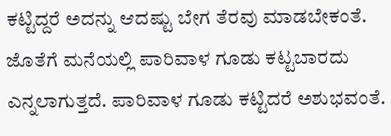ಕಟ್ಟಿದ್ದರೆ ಅದನ್ನು ಆದಷ್ಟು ಬೇಗ ತೆರವು ಮಾಡಬೇಕಂತೆ. ಜೊತೆಗೆ ಮನೆಯಲ್ಲಿ ಪಾರಿವಾಳ ಗೂಡು ಕಟ್ಟಬಾರದು ಎನ್ನಲಾಗುತ್ತದೆ. ಪಾರಿವಾಳ ಗೂಡು ಕಟ್ಟಿದರೆ ಅಶುಭವಂತೆ.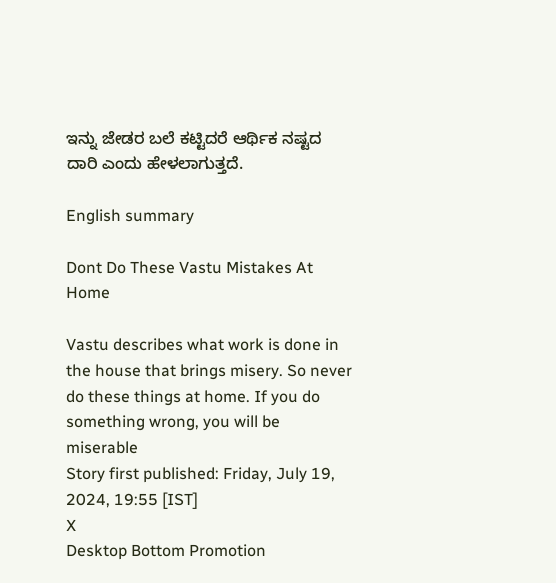ಇನ್ನು ಜೇಡರ ಬಲೆ ಕಟ್ಟಿದರೆ ಆರ್ಥಿಕ ನಷ್ಟದ ದಾರಿ ಎಂದು ಹೇಳಲಾಗುತ್ತದೆ.

English summary

Dont Do These Vastu Mistakes At Home

Vastu describes what work is done in the house that brings misery. So never do these things at home. If you do something wrong, you will be miserable
Story first published: Friday, July 19, 2024, 19:55 [IST]
X
Desktop Bottom Promotion